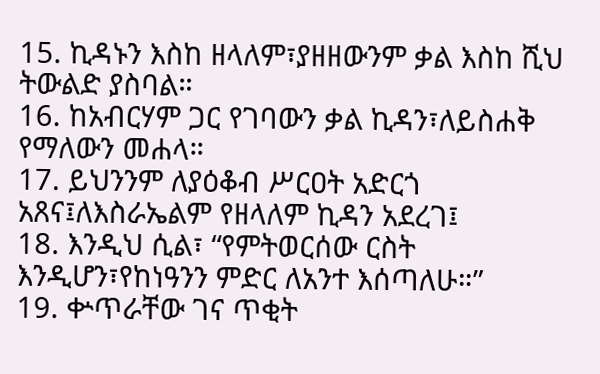15. ኪዳኑን እስከ ዘላለም፣ያዘዘውንም ቃል እስከ ሺህ ትውልድ ያስባል።
16. ከአብርሃም ጋር የገባውን ቃል ኪዳን፣ለይስሐቅ የማለውን መሐላ።
17. ይህንንም ለያዕቆብ ሥርዐት አድርጎ አጸና፤ለእስራኤልም የዘላለም ኪዳን አደረገ፤
18. እንዲህ ሲል፣ “የምትወርሰው ርስት እንዲሆን፣የከነዓንን ምድር ለአንተ እሰጣለሁ።”
19. ቍጥራቸው ገና ጥቂት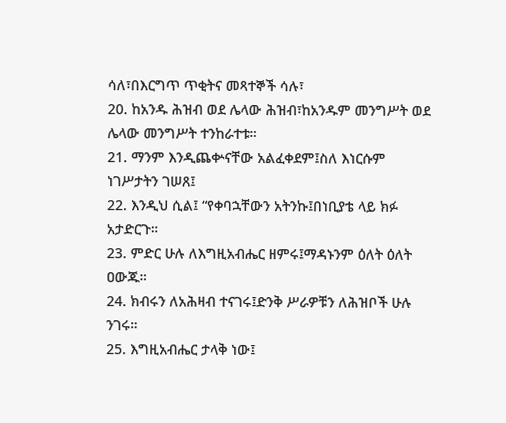ሳለ፣በእርግጥ ጥቂትና መጻተኞች ሳሉ፣
20. ከአንዱ ሕዝብ ወደ ሌላው ሕዝብ፣ከአንዱም መንግሥት ወደ ሌላው መንግሥት ተንከራተቱ።
21. ማንም እንዲጨቍናቸው አልፈቀደም፤ስለ እነርሱም ነገሥታትን ገሠጸ፤
22. እንዲህ ሲል፤ “የቀባኋቸውን አትንኩ፤በነቢያቴ ላይ ክፉ አታድርጉ።
23. ምድር ሁሉ ለእግዚአብሔር ዘምሩ፤ማዳኑንም ዕለት ዕለት ዐውጁ።
24. ክብሩን ለአሕዛብ ተናገሩ፤ድንቅ ሥራዎቹን ለሕዝቦች ሁሉ ንገሩ።
25. እግዚአብሔር ታላቅ ነው፤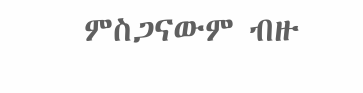ምስጋናውም ብዙ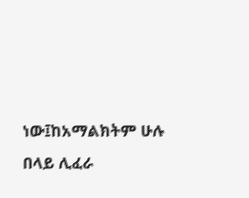ነው፤ከአማልክትም ሁሉ በላይ ሊፈራ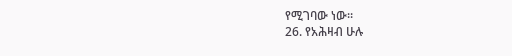የሚገባው ነው።
26. የአሕዛብ ሁሉ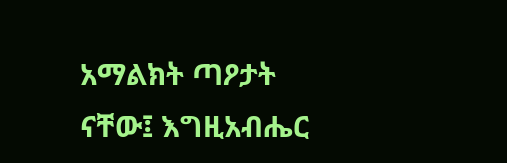አማልክት ጣዖታት ናቸው፤ እግዚአብሔር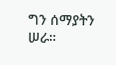ግን ሰማያትን ሠራ።